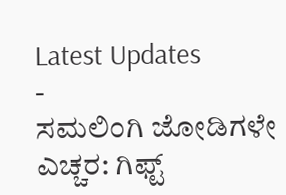Latest Updates
-
ಸಮಲಿಂಗಿ ಜೋಡಿಗಳೇ ಎಚ್ಚರ: ಗಿಫ್ಟ್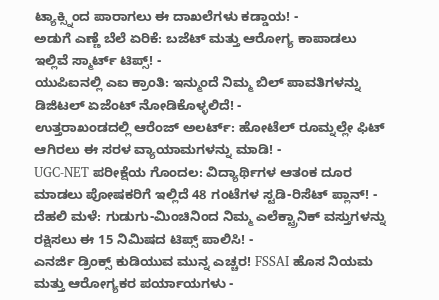ಟ್ಯಾಕ್ಸ್ನಿಂದ ಪಾರಾಗಲು ಈ ದಾಖಲೆಗಳು ಕಡ್ಡಾಯ! -
ಅಡುಗೆ ಎಣ್ಣೆ ಬೆಲೆ ಏರಿಕೆ: ಬಜೆಟ್ ಮತ್ತು ಆರೋಗ್ಯ ಕಾಪಾಡಲು ಇಲ್ಲಿವೆ ಸ್ಮಾರ್ಟ್ ಟಿಪ್ಸ್! -
ಯುಪಿಐನಲ್ಲಿ ಎಐ ಕ್ರಾಂತಿ: ಇನ್ಮುಂದೆ ನಿಮ್ಮ ಬಿಲ್ ಪಾವತಿಗಳನ್ನು ಡಿಜಿಟಲ್ ಏಜೆಂಟ್ ನೋಡಿಕೊಳ್ಳಲಿದೆ! -
ಉತ್ತರಾಖಂಡದಲ್ಲಿ ಆರೆಂಜ್ ಅಲರ್ಟ್: ಹೋಟೆಲ್ ರೂಮ್ನಲ್ಲೇ ಫಿಟ್ ಆಗಿರಲು ಈ ಸರಳ ವ್ಯಾಯಾಮಗಳನ್ನು ಮಾಡಿ! -
UGC-NET ಪರೀಕ್ಷೆಯ ಗೊಂದಲ: ವಿದ್ಯಾರ್ಥಿಗಳ ಆತಂಕ ದೂರ ಮಾಡಲು ಪೋಷಕರಿಗೆ ಇಲ್ಲಿದೆ 48 ಗಂಟೆಗಳ ಸ್ಟಡಿ-ರಿಸೆಟ್ ಪ್ಲಾನ್! -
ದೆಹಲಿ ಮಳೆ: ಗುಡುಗು-ಮಿಂಚಿನಿಂದ ನಿಮ್ಮ ಎಲೆಕ್ಟ್ರಾನಿಕ್ ವಸ್ತುಗಳನ್ನು ರಕ್ಷಿಸಲು ಈ 15 ನಿಮಿಷದ ಟಿಪ್ಸ್ ಪಾಲಿಸಿ! -
ಎನರ್ಜಿ ಡ್ರಿಂಕ್ಸ್ ಕುಡಿಯುವ ಮುನ್ನ ಎಚ್ಚರ! FSSAI ಹೊಸ ನಿಯಮ ಮತ್ತು ಆರೋಗ್ಯಕರ ಪರ್ಯಾಯಗಳು -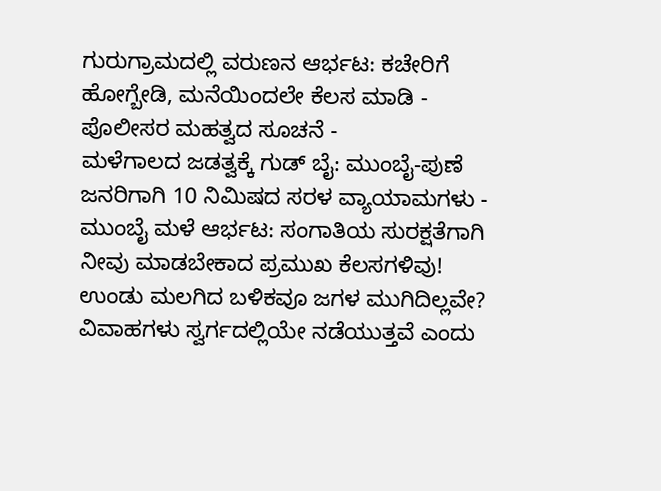ಗುರುಗ್ರಾಮದಲ್ಲಿ ವರುಣನ ಆರ್ಭಟ: ಕಚೇರಿಗೆ ಹೋಗ್ಬೇಡಿ, ಮನೆಯಿಂದಲೇ ಕೆಲಸ ಮಾಡಿ - ಪೊಲೀಸರ ಮಹತ್ವದ ಸೂಚನೆ -
ಮಳೆಗಾಲದ ಜಡತ್ವಕ್ಕೆ ಗುಡ್ ಬೈ: ಮುಂಬೈ-ಪುಣೆ ಜನರಿಗಾಗಿ 10 ನಿಮಿಷದ ಸರಳ ವ್ಯಾಯಾಮಗಳು -
ಮುಂಬೈ ಮಳೆ ಆರ್ಭಟ: ಸಂಗಾತಿಯ ಸುರಕ್ಷತೆಗಾಗಿ ನೀವು ಮಾಡಬೇಕಾದ ಪ್ರಮುಖ ಕೆಲಸಗಳಿವು!
ಉಂಡು ಮಲಗಿದ ಬಳಿಕವೂ ಜಗಳ ಮುಗಿದಿಲ್ಲವೇ?
ವಿವಾಹಗಳು ಸ್ವರ್ಗದಲ್ಲಿಯೇ ನಡೆಯುತ್ತವೆ ಎಂದು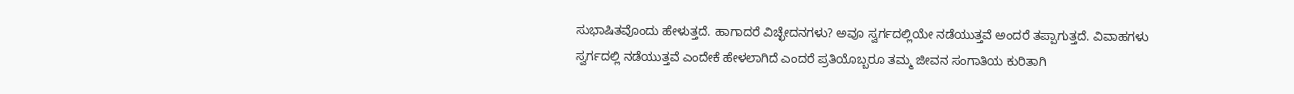ಸುಭಾಷಿತವೊಂದು ಹೇಳುತ್ತದೆ. ಹಾಗಾದರೆ ವಿಚ್ಛೇದನಗಳು? ಅವೂ ಸ್ವರ್ಗದಲ್ಲಿಯೇ ನಡೆಯುತ್ತವೆ ಅಂದರೆ ತಪ್ಪಾಗುತ್ತದೆ. ವಿವಾಹಗಳು ಸ್ವರ್ಗದಲ್ಲಿ ನಡೆಯುತ್ತವೆ ಎಂದೇಕೆ ಹೇಳಲಾಗಿದೆ ಎಂದರೆ ಪ್ರತಿಯೊಬ್ಬರೂ ತಮ್ಮ ಜೀವನ ಸಂಗಾತಿಯ ಕುರಿತಾಗಿ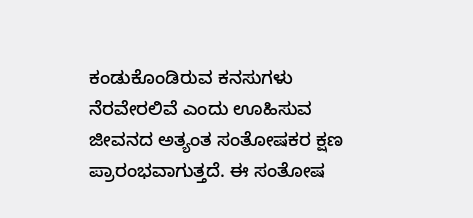ಕಂಡುಕೊಂಡಿರುವ ಕನಸುಗಳು ನೆರವೇರಲಿವೆ ಎಂದು ಊಹಿಸುವ ಜೀವನದ ಅತ್ಯಂತ ಸಂತೋಷಕರ ಕ್ಷಣ ಪ್ರಾರಂಭವಾಗುತ್ತದೆ. ಈ ಸಂತೋಷ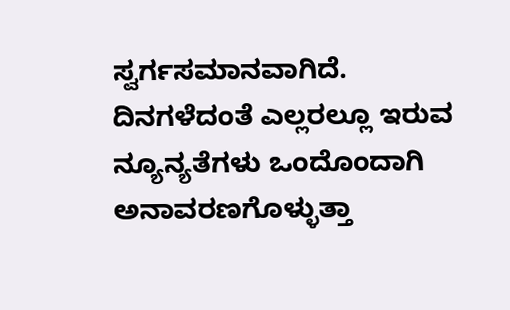ಸ್ವರ್ಗಸಮಾನವಾಗಿದೆ.
ದಿನಗಳೆದಂತೆ ಎಲ್ಲರಲ್ಲೂ ಇರುವ ನ್ಯೂನ್ಯತೆಗಳು ಒಂದೊಂದಾಗಿ ಅನಾವರಣಗೊಳ್ಳುತ್ತಾ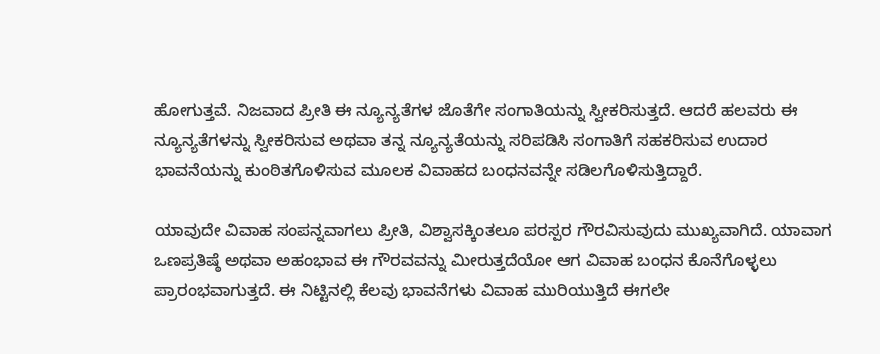ಹೋಗುತ್ತವೆ. ನಿಜವಾದ ಪ್ರೀತಿ ಈ ನ್ಯೂನ್ಯತೆಗಳ ಜೊತೆಗೇ ಸಂಗಾತಿಯನ್ನು ಸ್ವೀಕರಿಸುತ್ತದೆ. ಆದರೆ ಹಲವರು ಈ ನ್ಯೂನ್ಯತೆಗಳನ್ನು ಸ್ವೀಕರಿಸುವ ಅಥವಾ ತನ್ನ ನ್ಯೂನ್ಯತೆಯನ್ನು ಸರಿಪಡಿಸಿ ಸಂಗಾತಿಗೆ ಸಹಕರಿಸುವ ಉದಾರ ಭಾವನೆಯನ್ನು ಕುಂಠಿತಗೊಳಿಸುವ ಮೂಲಕ ವಿವಾಹದ ಬಂಧನವನ್ನೇ ಸಡಿಲಗೊಳಿಸುತ್ತಿದ್ದಾರೆ.

ಯಾವುದೇ ವಿವಾಹ ಸಂಪನ್ನವಾಗಲು ಪ್ರೀತಿ, ವಿಶ್ವಾಸಕ್ಕಿಂತಲೂ ಪರಸ್ಪರ ಗೌರವಿಸುವುದು ಮುಖ್ಯವಾಗಿದೆ. ಯಾವಾಗ ಒಣಪ್ರತಿಷ್ಠೆ ಅಥವಾ ಅಹಂಭಾವ ಈ ಗೌರವವನ್ನು ಮೀರುತ್ತದೆಯೋ ಆಗ ವಿವಾಹ ಬಂಧನ ಕೊನೆಗೊಳ್ಳಲು ಪ್ರಾರಂಭವಾಗುತ್ತದೆ. ಈ ನಿಟ್ಟಿನಲ್ಲಿ ಕೆಲವು ಭಾವನೆಗಳು ವಿವಾಹ ಮುರಿಯುತ್ತಿದೆ ಈಗಲೇ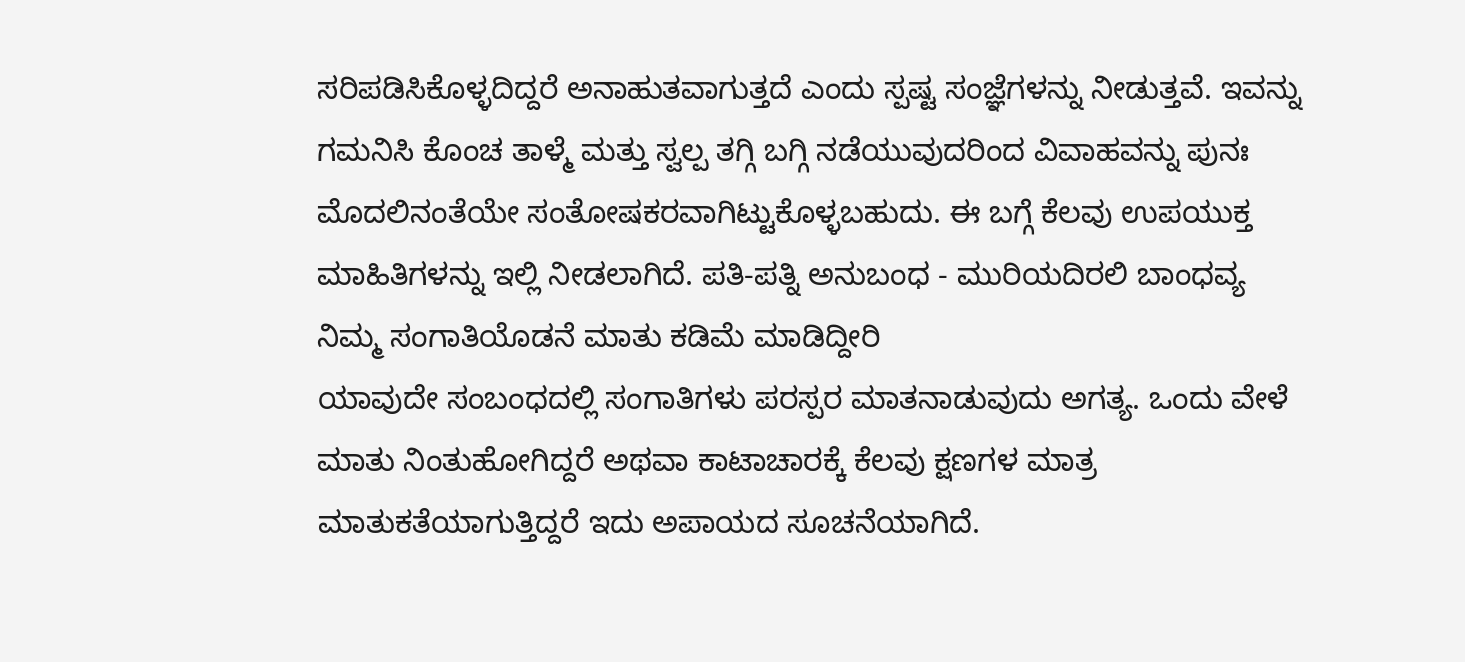ಸರಿಪಡಿಸಿಕೊಳ್ಳದಿದ್ದರೆ ಅನಾಹುತವಾಗುತ್ತದೆ ಎಂದು ಸ್ಪಷ್ಟ ಸಂಜ್ಞೆಗಳನ್ನು ನೀಡುತ್ತವೆ. ಇವನ್ನು ಗಮನಿಸಿ ಕೊಂಚ ತಾಳ್ಮೆ ಮತ್ತು ಸ್ವಲ್ಪ ತಗ್ಗಿ ಬಗ್ಗಿ ನಡೆಯುವುದರಿಂದ ವಿವಾಹವನ್ನು ಪುನಃ ಮೊದಲಿನಂತೆಯೇ ಸಂತೋಷಕರವಾಗಿಟ್ಟುಕೊಳ್ಳಬಹುದು. ಈ ಬಗ್ಗೆ ಕೆಲವು ಉಪಯುಕ್ತ ಮಾಹಿತಿಗಳನ್ನು ಇಲ್ಲಿ ನೀಡಲಾಗಿದೆ. ಪತಿ-ಪತ್ನಿ ಅನುಬಂಧ - ಮುರಿಯದಿರಲಿ ಬಾಂಧವ್ಯ
ನಿಮ್ಮ ಸಂಗಾತಿಯೊಡನೆ ಮಾತು ಕಡಿಮೆ ಮಾಡಿದ್ದೀರಿ
ಯಾವುದೇ ಸಂಬಂಧದಲ್ಲಿ ಸಂಗಾತಿಗಳು ಪರಸ್ಪರ ಮಾತನಾಡುವುದು ಅಗತ್ಯ. ಒಂದು ವೇಳೆ ಮಾತು ನಿಂತುಹೋಗಿದ್ದರೆ ಅಥವಾ ಕಾಟಾಚಾರಕ್ಕೆ ಕೆಲವು ಕ್ಷಣಗಳ ಮಾತ್ರ ಮಾತುಕತೆಯಾಗುತ್ತಿದ್ದರೆ ಇದು ಅಪಾಯದ ಸೂಚನೆಯಾಗಿದೆ.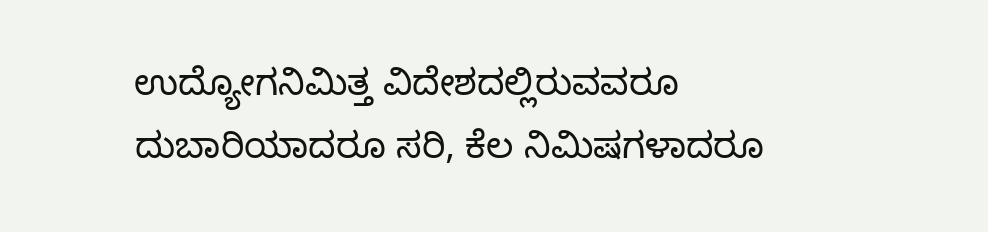ಉದ್ಯೋಗನಿಮಿತ್ತ ವಿದೇಶದಲ್ಲಿರುವವರೂ ದುಬಾರಿಯಾದರೂ ಸರಿ, ಕೆಲ ನಿಮಿಷಗಳಾದರೂ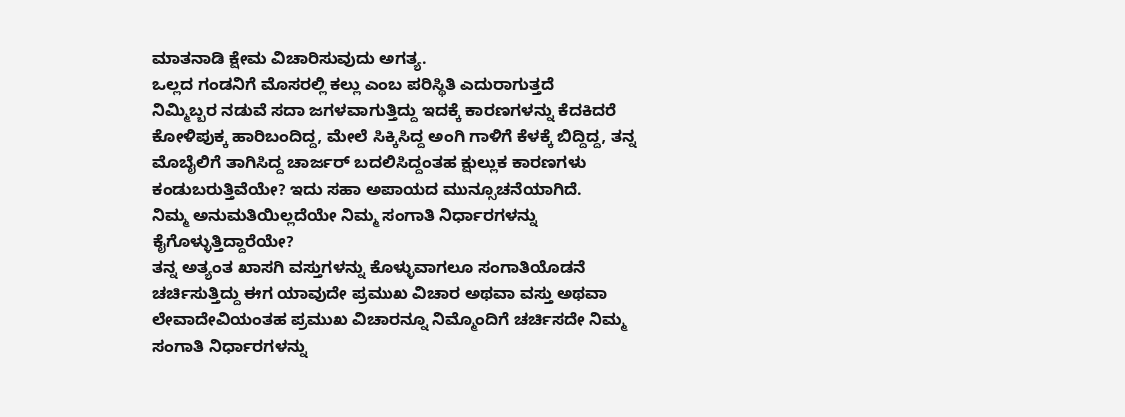ಮಾತನಾಡಿ ಕ್ಷೇಮ ವಿಚಾರಿಸುವುದು ಅಗತ್ಯ.
ಒಲ್ಲದ ಗಂಡನಿಗೆ ಮೊಸರಲ್ಲಿ ಕಲ್ಲು ಎಂಬ ಪರಿಸ್ಥಿತಿ ಎದುರಾಗುತ್ತದೆ
ನಿಮ್ಮಿಬ್ಬರ ನಡುವೆ ಸದಾ ಜಗಳವಾಗುತ್ತಿದ್ದು ಇದಕ್ಕೆ ಕಾರಣಗಳನ್ನು ಕೆದಕಿದರೆ ಕೋಳಿಪುಕ್ಕ ಹಾರಿಬಂದಿದ್ದ, ಮೇಲೆ ಸಿಕ್ಕಿಸಿದ್ದ ಅಂಗಿ ಗಾಳಿಗೆ ಕೆಳಕ್ಕೆ ಬಿದ್ದಿದ್ದ, ತನ್ನ ಮೊಬೈಲಿಗೆ ತಾಗಿಸಿದ್ದ ಚಾರ್ಜರ್ ಬದಲಿಸಿದ್ದಂತಹ ಕ್ಷುಲ್ಲುಕ ಕಾರಣಗಳು ಕಂಡುಬರುತ್ತಿವೆಯೇ? ಇದು ಸಹಾ ಅಪಾಯದ ಮುನ್ಸೂಚನೆಯಾಗಿದೆ.
ನಿಮ್ಮ ಅನುಮತಿಯಿಲ್ಲದೆಯೇ ನಿಮ್ಮ ಸಂಗಾತಿ ನಿರ್ಧಾರಗಳನ್ನು ಕೈಗೊಳ್ಳುತ್ತಿದ್ದಾರೆಯೇ?
ತನ್ನ ಅತ್ಯಂತ ಖಾಸಗಿ ವಸ್ತುಗಳನ್ನು ಕೊಳ್ಳುವಾಗಲೂ ಸಂಗಾತಿಯೊಡನೆ ಚರ್ಚಿಸುತ್ತಿದ್ದು ಈಗ ಯಾವುದೇ ಪ್ರಮುಖ ವಿಚಾರ ಅಥವಾ ವಸ್ತು ಅಥವಾ ಲೇವಾದೇವಿಯಂತಹ ಪ್ರಮುಖ ವಿಚಾರನ್ನೂ ನಿಮ್ಮೊಂದಿಗೆ ಚರ್ಚಿಸದೇ ನಿಮ್ಮ ಸಂಗಾತಿ ನಿರ್ಧಾರಗಳನ್ನು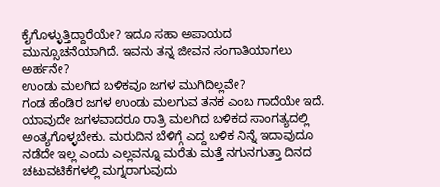ಕೈಗೊಳ್ಳುತ್ತಿದ್ದಾರೆಯೇ? ಇದೂ ಸಹಾ ಅಪಾಯದ ಮುನ್ಸೂಚನೆಯಾಗಿದೆ. ಇವನು ತನ್ನ ಜೀವನ ಸಂಗಾತಿಯಾಗಲು ಅರ್ಹನೇ?
ಉಂಡು ಮಲಗಿದ ಬಳಿಕವೂ ಜಗಳ ಮುಗಿದಿಲ್ಲವೇ?
ಗಂಡ ಹೆಂಡಿರ ಜಗಳ ಉಂಡು ಮಲಗುವ ತನಕ ಎಂಬ ಗಾದೆಯೇ ಇದೆ. ಯಾವುದೇ ಜಗಳವಾದರೂ ರಾತ್ರಿ ಮಲಗಿದ ಬಳಿಕದ ಸಾಂಗತ್ಯದಲ್ಲಿ ಅಂತ್ಯಗೊಳ್ಳಬೇಕು. ಮರುದಿನ ಬೆಳಿಗ್ಗೆ ಎದ್ದ ಬಳಿಕ ನಿನ್ನೆ ಇದಾವುದೂ ನಡೆದೇ ಇಲ್ಲ ಎಂದು ಎಲ್ಲವನ್ನೂ ಮರೆತು ಮತ್ತೆ ನಗುನಗುತ್ತಾ ದಿನದ ಚಟುವಟಿಕೆಗಳಲ್ಲಿ ಮಗ್ನರಾಗುವುದು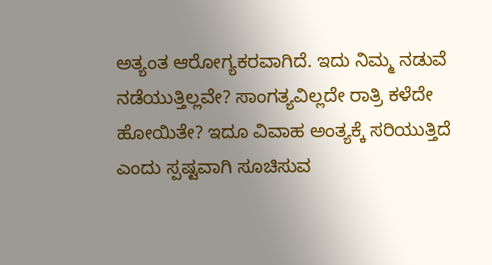ಅತ್ಯಂತ ಆರೋಗ್ಯಕರವಾಗಿದೆ. ಇದು ನಿಮ್ಮ ನಡುವೆ ನಡೆಯುತ್ತಿಲ್ಲವೇ? ಸಾಂಗತ್ಯವಿಲ್ಲದೇ ರಾತ್ರಿ ಕಳೆದೇ ಹೋಯಿತೇ? ಇದೂ ವಿವಾಹ ಅಂತ್ಯಕ್ಕೆ ಸರಿಯುತ್ತಿದೆ ಎಂದು ಸ್ಪಷ್ಟವಾಗಿ ಸೂಚಿಸುವ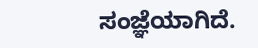ಸಂಜ್ಞೆಯಾಗಿದೆ.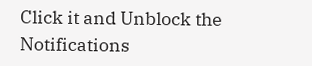Click it and Unblock the Notifications